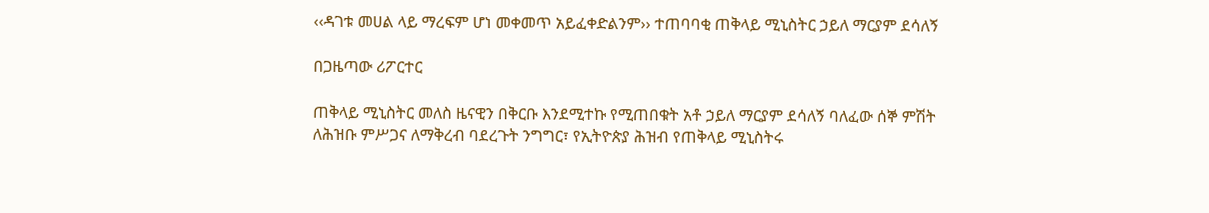‹‹ዳገቱ መሀል ላይ ማረፍም ሆነ መቀመጥ አይፈቀድልንም›› ተጠባባቂ ጠቅላይ ሚኒስትር ኃይለ ማርያም ደሳለኝ

በጋዜጣው ሪፖርተር

ጠቅላይ ሚኒስትር መለስ ዜናዊን በቅርቡ እንደሚተኩ የሚጠበቁት አቶ ኃይለ ማርያም ደሳለኝ ባለፈው ሰኞ ምሽት ለሕዝቡ ምሥጋና ለማቅረብ ባደረጉት ንግግር፣ የኢትዮጵያ ሕዝብ የጠቅላይ ሚኒስትሩ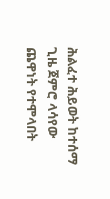ሕልፈተ ሕይወት ከተሰማ ጊዜ ጀምሮ ላሳየው ጨዋነት የተሞላበት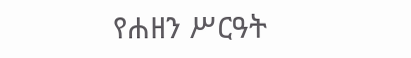የሐዘን ሥርዓት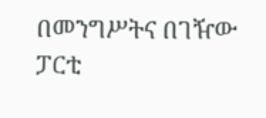በመንግሥትና በገዥው ፓርቲ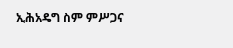ኢሕአዴግ ስም ምሥጋና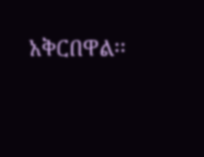አቅርበዋል፡፡